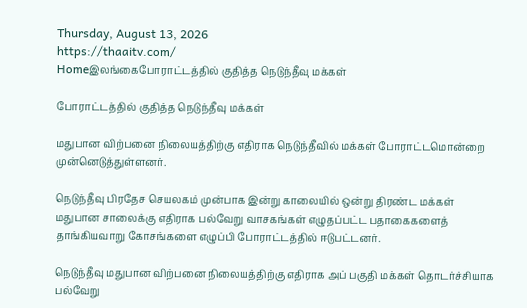Thursday, August 13, 2026
https://thaaitv.com/
Homeஇலங்கைபோராட்டத்தில் குதித்த நெடுந்தீவு மக்கள்

போராட்டத்தில் குதித்த நெடுந்தீவு மக்கள்

மதுபான விற்பனை நிலையத்திற்கு எதிராக நெடுந்தீவில் மக்கள் போராட்டமொன்றை முன்னெடுத்துள்ளனர்.

நெடுந்தீவு பிரதேச செயலகம் முன்பாக இன்று காலையில் ஒன்று திரண்ட மக்கள்
மதுபான சாலைக்கு எதிராக பல்வேறு வாசகங்கள் எழுதப்பட்ட பதாகைகளைத்
தாங்கியவாறு கோசங்களை எழுப்பி போராட்டத்தில் ஈடுபட்டனர்.

நெடுந்தீவு மதுபான விற்பனை நிலையத்திற்கு எதிராக அப் பகுதி மக்கள் தொடர்ச்சியாக பல்வேறு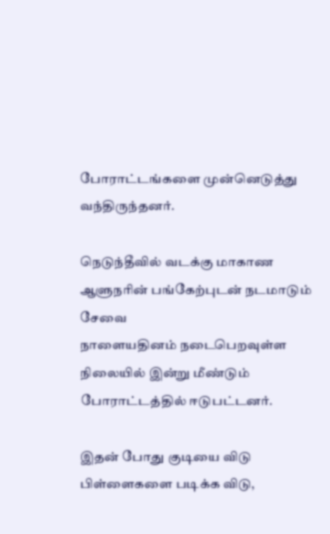போராட்டங்களை முன்னெடுத்து வந்திருந்தனர்.

நெடுந்தீவில் வடக்கு மாகாண ஆளுநரின் பங்கேற்புடன் நடமாடும் சேவை
நாளையதினம் நடைபெறவுள்ள நிலையில் இன்று மீண்டும் போராட்டத்தில் ஈடுபட்டனர்.

இதன் போது குடியை விடு பிள்ளைகளை படிக்க விடு,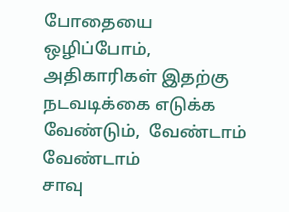போதையை ஒழிப்போம்,
அதிகாரிகள் இதற்கு நடவடிக்கை எடுக்க வேண்டும்,  வேண்டாம் வேண்டாம்
சாவு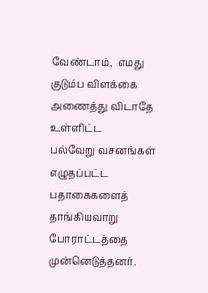வேண்டாம்,  எமது குடும்ப விளக்கை அணைத்து விடாதே உள்ளிட்ட
பல்வேறு வசனங்கள் எழுதப்பட்ட பதாகைகளைத் தாங்கியவாறு போராட்டத்தை
முன்னெடுத்தனர்.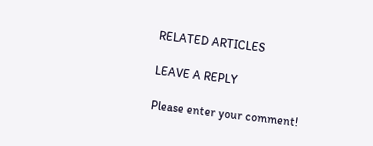RELATED ARTICLES

LEAVE A REPLY

Please enter your comment!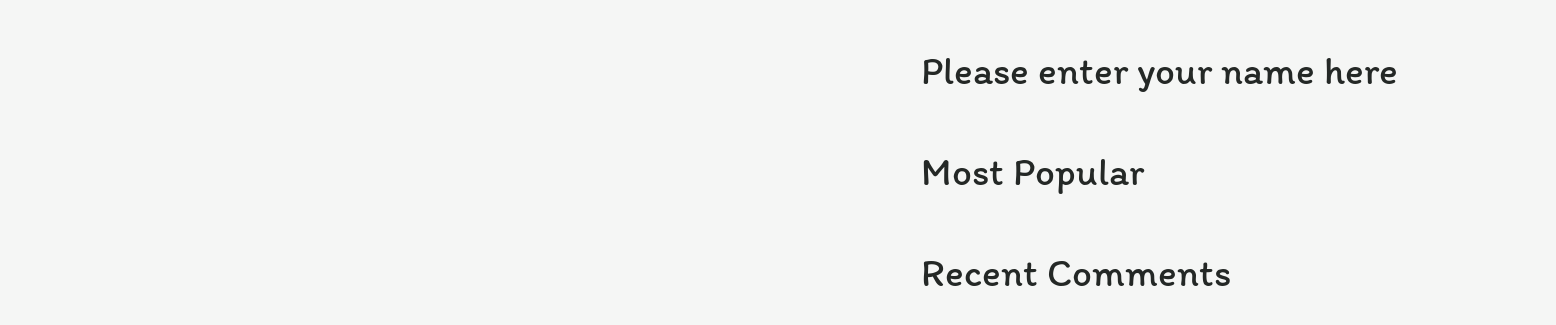Please enter your name here

Most Popular

Recent Comments